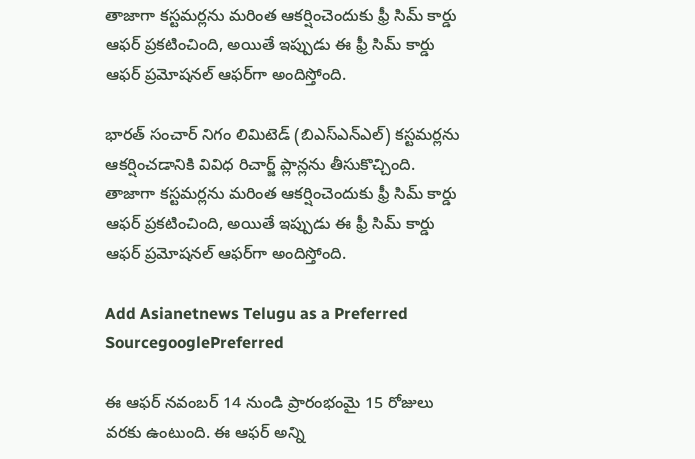తాజాగా కస్టమర్లను మరింత ఆకర్షించెందుకు ఫ్రీ సిమ్ కార్డు ఆఫర్ ప్రకటించింది, అయితే ఇప్పుడు ఈ ఫ్రీ సిమ్ కార్డు ఆఫర్ ప్రమోషనల్ ఆఫర్‌గా అందిస్తోంది.

భారత్ సంచార్ నిగం లిమిటెడ్ (బిఎస్ఎన్ఎల్) కస్టమర్లను ఆకర్షించడానికి వివిధ రిచార్జ్ ప్లాన్లను తీసుకొచ్చింది. తాజాగా కస్టమర్లను మరింత ఆకర్షించెందుకు ఫ్రీ సిమ్ కార్డు ఆఫర్ ప్రకటించింది, అయితే ఇప్పుడు ఈ ఫ్రీ సిమ్ కార్డు ఆఫర్ ప్రమోషనల్ ఆఫర్‌గా అందిస్తోంది.

Add Asianetnews Telugu as a Preferred SourcegooglePreferred

ఈ ఆఫర్ నవంబర్ 14 నుండి ప్రారంభంమై 15 రోజులు వరకు ఉంటుంది. ఈ ఆఫర్ అన్ని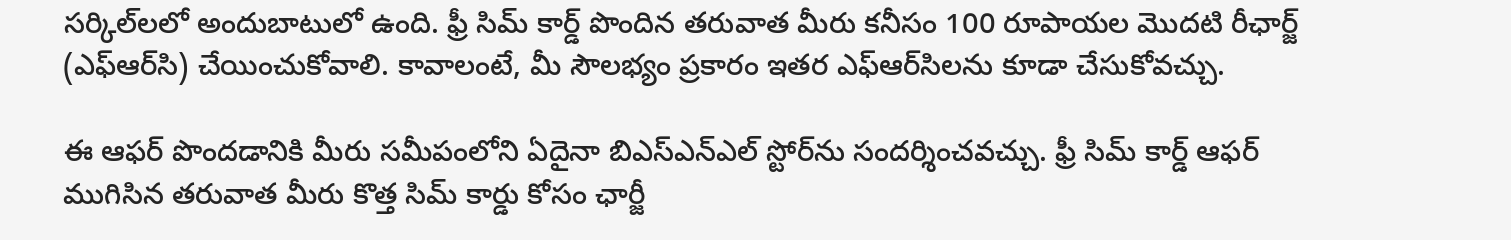సర్కిల్‌లలో అందుబాటులో ఉంది. ఫ్రీ సిమ్ కార్డ్ పొందిన తరువాత మీరు కనీసం 100 రూపాయల మొదటి రీఛార్జ్ (ఎఫ్ఆర్‌సి) చేయించుకోవాలి. కావాలంటే, మీ సౌలభ్యం ప్రకారం ఇతర ఎఫ్‌ఆర్‌సిలను కూడా చేసుకోవచ్చు.

ఈ ఆఫర్ పొందడానికి మీరు సమీపంలోని ఏదైనా బిఎస్ఎన్ఎల్ స్టోర్‌ను సందర్శించవచ్చు. ఫ్రీ సిమ్ కార్డ్ ఆఫర్ ముగిసిన తరువాత మీరు కొత్త సిమ్ కార్డు కోసం ఛార్జీ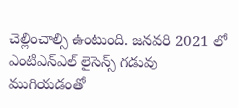చెల్లించాల్సి ఉంటుంది. జనవరి 2021 లో ఎం‌టి‌ఎన్‌ఎల్ లైసెన్స్ గడువు ముగియడంతో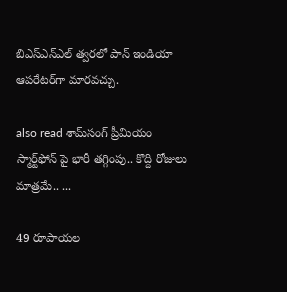బి‌ఎస్‌ఎన్‌ఎల్ త్వరలో పాన్ ఇండియా ఆపరేటర్‌గా మారవచ్చు.

also read శామ్‌సంగ్ ప్రీమియం స్మార్ట్‌ఫోన్ పై భారీ తగ్గింపు.. కొద్ది రోజులు మాత్రమే.. ...

49 రూపాయల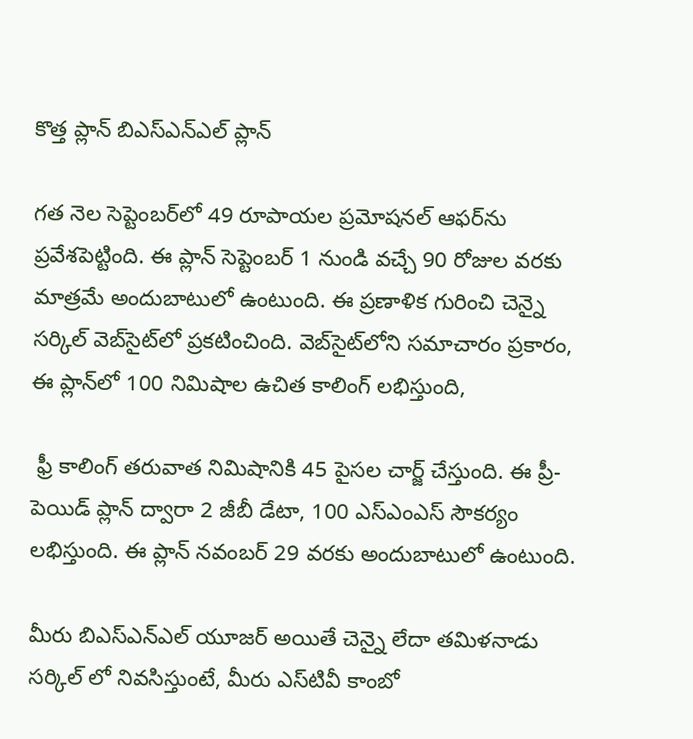కొత్త ప్లాన్ బిఎస్‌ఎన్‌ఎల్ ప్లాన్

గత నెల సెప్టెంబర్‌లో 49 రూపాయల ప్రమోషనల్ ఆఫర్‌ను ప్రవేశపెట్టింది. ఈ ప్లాన్ సెప్టెంబర్ 1 నుండి వచ్చే 90 రోజుల వరకు మాత్రమే అందుబాటులో ఉంటుంది. ఈ ప్రణాళిక గురించి చెన్నై సర్కిల్ వెబ్‌సైట్‌లో ప్రకటించింది. వెబ్‌సైట్‌లోని సమాచారం ప్రకారం, ఈ ప్లాన్‌లో 100 నిమిషాల ఉచిత కాలింగ్ లభిస్తుంది,

 ఫ్రీ కాలింగ్ తరువాత నిమిషానికి 45 పైసల చార్జ్ చేస్తుంది. ఈ ప్రీ-పెయిడ్ ప్లాన్‌ ద్వారా 2 జీబీ డేటా, 100 ఎస్‌ఎంఎస్ సౌకర్యం లభిస్తుంది. ఈ ప్లాన్ నవంబర్ 29 వరకు అందుబాటులో ఉంటుంది.

మీరు బిఎస్ఎన్ఎల్ యూజర్ అయితే చెన్నై లేదా తమిళనాడు సర్కిల్ లో నివసిస్తుంటే, మీరు ఎస్‌టివీ కాంబో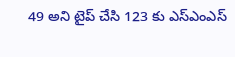49 అని టైప్ చేసి 123 కు ఎస్‌ఎం‌ఎస్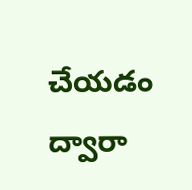చేయడం ద్వారా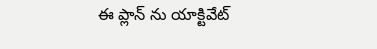ఈ ప్లాన్ ను యాక్టివేట్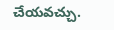చేయవచ్చు.